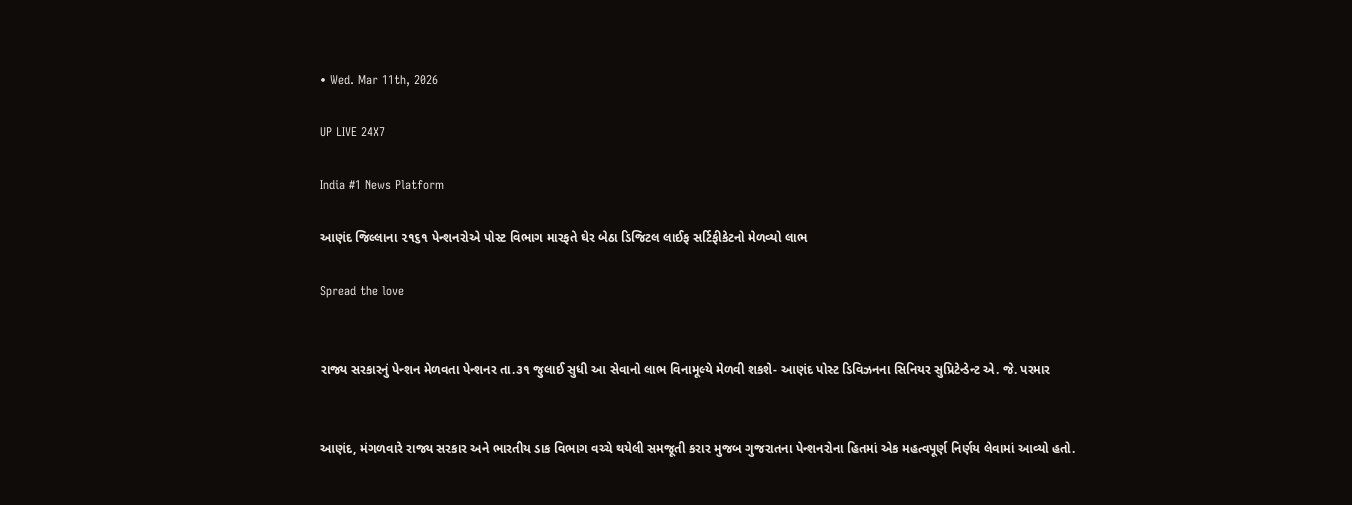• Wed. Mar 11th, 2026

UP LIVE 24X7

India #1 News Platform

આણંદ જિલ્લાના ૨૧૬૧ પેન્શનરોએ પોસ્ટ વિભાગ મારફતે ઘેર બેઠા ડિજિટલ લાઈફ સર્ટિફીકેટનો મેળવ્યો લાભ

Spread the love


રાજ્ય સરકારનું પેન્શન મેળવતા પેન્શનર તા.૩૧ જુલાઈ સુધી આ સેવાનો લાભ વિનામૂલ્યે મેળવી શકશે- આણંદ પોસ્ટ ડિવિઝનના સિનિયર સુપ્રિટેન્ડેન્ટ એ. જે. પરમાર


આણંદ, મંગળવારે રાજ્ય સરકાર અને ભારતીય ડાક વિભાગ વચ્ચે થયેલી સમજૂતી કરાર મુજબ ગુજરાતના પેન્શનરોના હિતમાં એક મહત્વપૂર્ણ નિર્ણય લેવામાં આવ્યો હતો.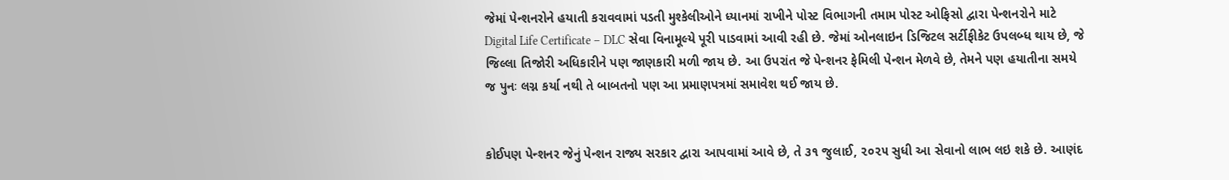જેમાં પેન્શનરોને હયાતી કરાવવામાં પડતી મુશ્કેલીઓને ધ્યાનમાં રાખીને પોસ્ટ વિભાગની તમામ પોસ્ટ ઓફિસો દ્વારા પેન્શનરોને માટે Digital Life Certificate – DLC સેવા વિનામૂલ્યે પૂરી પાડવામાં આવી રહી છે. જેમાં ઓનલાઇન ડિજિટલ સર્ટીફીકેટ ઉપલબ્ધ થાય છે, જે જિલ્લા તિજોરી અધિકારીને પણ જાણકારી મળી જાય છે. આ ઉપરાંત જે પેન્શનર ફેમિલી પેન્શન મેળવે છે, તેમને પણ હયાતીના સમયે જ પુનઃ લગ્ન કર્યા નથી તે બાબતનો પણ આ પ્રમાણપત્રમાં સમાવેશ થઈ જાય છે.


કોઈપણ પેન્શનર જેનું પેન્શન રાજ્ય સરકાર દ્વારા આપવામાં આવે છે, તે ૩૧ જુલાઈ, ૨૦૨૫ સુધી આ સેવાનો લાભ લઇ શકે છે. આણંદ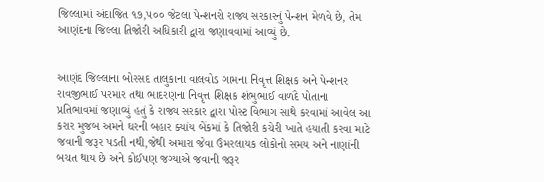જિલ્લામાં અંદાજિત ૧૭,૫૦૦ જેટલા પેન્શનરો રાજ્ય સરકારનું પેન્શન મેળવે છે, તેમ આણંદના જિલ્લા તિજોરી અધિકારી દ્વારા જણાવવામાં આવ્યું છે.


આણંદ જિલ્લાના બોરસદ તાલુકાના વાલવોડ ગામના નિવૃત્ત શિક્ષક અને પેન્શનર રાવજીભાઈ પરમાર તથા ભાદરણના નિવૃત્ત શિક્ષક શંભુભાઈ વાળંદે પોતાના પ્રતિભાવમાં જણાવ્યું હતું કે રાજ્ય સરકાર દ્વારા પોસ્ટ વિભાગ સાથે કરવામાં આવેલ આ કરાર મુજબ અમને ઘરની બહાર ક્યાંય બેંકમાં કે તિજોરી કચેરી ખાતે હયાતી કરવા માટે જવાની જરૂર પડતી નથી,જેથી અમારા જેવા ઉંમરલાયક લોકોનો સમય અને નાણાંની બચત થાય છે અને કોઈપણ જગ્યાએ જવાની જરૂર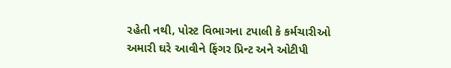રહેતી નથી, પોસ્ટ વિભાગના ટપાલી કે કર્મચારીઓ અમારી ઘરે આવીને ફિંગર પ્રિન્ટ અને ઓટીપી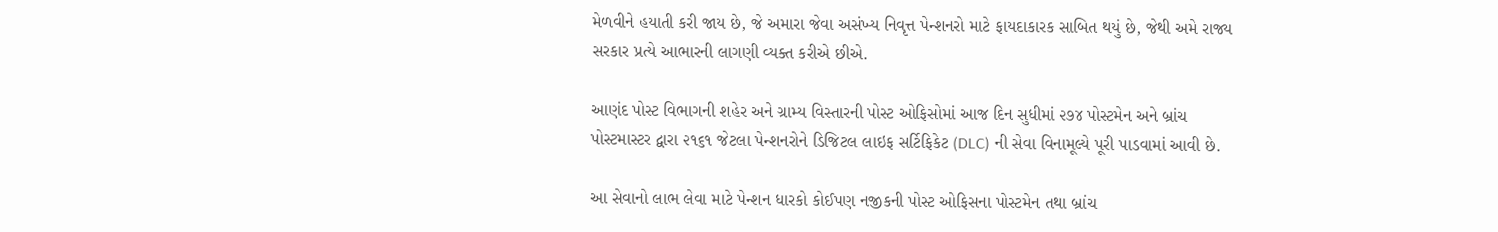મેળવીને હયાતી કરી જાય છે, જે અમારા જેવા અસંખ્ય નિવૃત્ત પેન્શનરો માટે ફાયદાકારક સાબિત થયું છે, જેથી અમે રાજ્ય સરકાર પ્રત્યે આભારની લાગણી વ્યક્ત કરીએ છીએ.

આણંદ પોસ્ટ વિભાગની શહેર અને ગ્રામ્ય વિસ્તારની પોસ્ટ ઓફિસોમાં આજ દિન સુધીમાં ૨૭૪ પોસ્ટમેન અને બ્રાંચ પોસ્ટમાસ્ટર દ્વારા ૨૧૬૧ જેટલા પેન્શનરોને ડિજિટલ લાઇફ સર્ટિફિકેટ (DLC) ની સેવા વિનામૂલ્યે પૂરી પાડવામાં આવી છે.

આ સેવાનો લાભ લેવા માટે પેન્શન ધારકો કોઈપણ નજીકની પોસ્ટ ઓફિસના પોસ્ટમેન તથા બ્રાંચ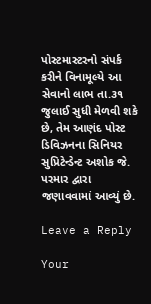પોસ્ટમાસ્ટરનો સંપર્ક કરીને વિનામૂલ્યે આ સેવાનો લાભ તા.૩૧ જુલાઈ સુધી મેળવી શકે છે, તેમ આણંદ પોસ્ટ ડિવિઝનના સિનિયર સુપ્રિટેન્ડેન્ટ અશોક જે. પરમાર દ્વારા જણાવવામાં આવ્યું છે.

Leave a Reply

Your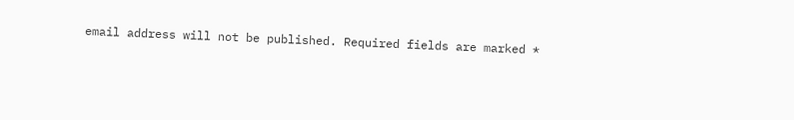email address will not be published. Required fields are marked *